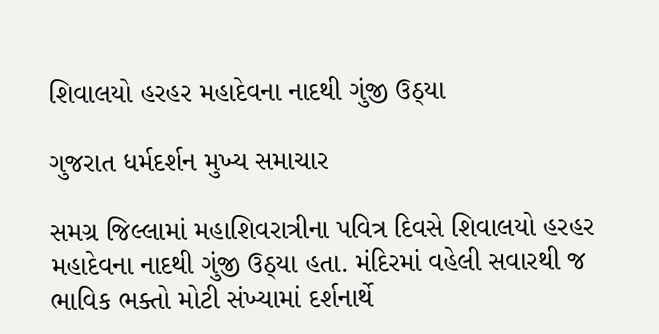શિવાલયો હરહર મહાદેવના નાદથી ગુંજી ઉઠ્યા

ગુજરાત ધર્મદર્શન મુખ્ય સમાચાર

સમગ્ર જિલ્લામાં મહાશિવરાત્રીના પવિત્ર દિવસે શિવાલયો હરહર મહાદેવના નાદથી ગુંજી ઉઠ્યા હતા. મંદિરમાં વહેલી સવારથી જ ભાવિક ભક્તો મોટી સંખ્યામાં દર્શનાર્થે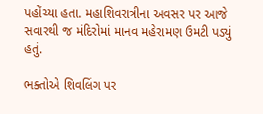પહોંચ્યા હતા. મહાશિવરાત્રીના અવસર પર આજે સવારથી જ મંદિરોમાં માનવ મહેરામણ ઉમટી પડ્યું હતું.

ભક્તોએ શિવલિંગ પર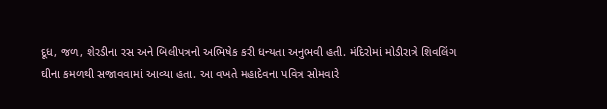દૂધ, જળ, શેરડીના રસ અને બિલીપત્રનો અભિષેક કરી ધન્યતા અનુભવી હતી. મંદિરોમાં મોડીરાત્રે શિવલિંગ ઘીના કમળથી સજાવવામાં આવ્યા હતા. આ વખતે મહાદેવના પવિત્ર સોમવારે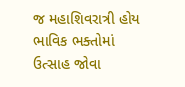જ મહાશિવરાત્રી હોય ભાવિક ભક્તોમાં ઉત્સાહ જોવા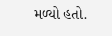મળ્યો હતો.